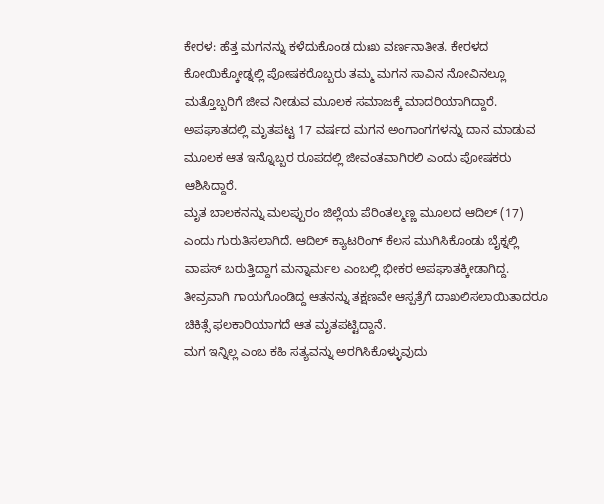ಕೇರಳ: ಹೆತ್ತ ಮಗನನ್ನು ಕಳೆದುಕೊಂಡ ದುಃಖ ವರ್ಣನಾತೀತ. ಕೇರಳದ ಕೋಯಿಕ್ಕೋಡ್ನಲ್ಲಿ ಪೋಷಕರೊಬ್ಬರು ತಮ್ಮ ಮಗನ ಸಾವಿನ ನೋವಿನಲ್ಲೂ ಮತ್ತೊಬ್ಬರಿಗೆ ಜೀವ ನೀಡುವ ಮೂಲಕ ಸಮಾಜಕ್ಕೆ ಮಾದರಿಯಾಗಿದ್ದಾರೆ. ಅಪಘಾತದಲ್ಲಿ ಮೃತಪಟ್ಟ 17 ವರ್ಷದ ಮಗನ ಅಂಗಾಂಗಗಳನ್ನು ದಾನ ಮಾಡುವ ಮೂಲಕ ಆತ ಇನ್ನೊಬ್ಬರ ರೂಪದಲ್ಲಿ ಜೀವಂತವಾಗಿರಲಿ ಎಂದು ಪೋಷಕರು ಆಶಿಸಿದ್ದಾರೆ.
ಮೃತ ಬಾಲಕನನ್ನು ಮಲಪ್ಪುರಂ ಜಿಲ್ಲೆಯ ಪೆರಿಂತಲ್ಮಣ್ಣ ಮೂಲದ ಆದಿಲ್ (17) ಎಂದು ಗುರುತಿಸಲಾಗಿದೆ. ಆದಿಲ್ ಕ್ಯಾಟರಿಂಗ್ ಕೆಲಸ ಮುಗಿಸಿಕೊಂಡು ಬೈಕ್ನಲ್ಲಿ ವಾಪಸ್ ಬರುತ್ತಿದ್ದಾಗ ಮನ್ನಾರ್ಮಲ ಎಂಬಲ್ಲಿ ಭೀಕರ ಅಪಘಾತಕ್ಕೀಡಾಗಿದ್ದ. ತೀವ್ರವಾಗಿ ಗಾಯಗೊಂಡಿದ್ದ ಆತನನ್ನು ತಕ್ಷಣವೇ ಆಸ್ಪತ್ರೆಗೆ ದಾಖಲಿಸಲಾಯಿತಾದರೂ ಚಿಕಿತ್ಸೆ ಫಲಕಾರಿಯಾಗದೆ ಆತ ಮೃತಪಟ್ಟಿದ್ದಾನೆ.
ಮಗ ಇನ್ನಿಲ್ಲ ಎಂಬ ಕಹಿ ಸತ್ಯವನ್ನು ಅರಗಿಸಿಕೊಳ್ಳುವುದು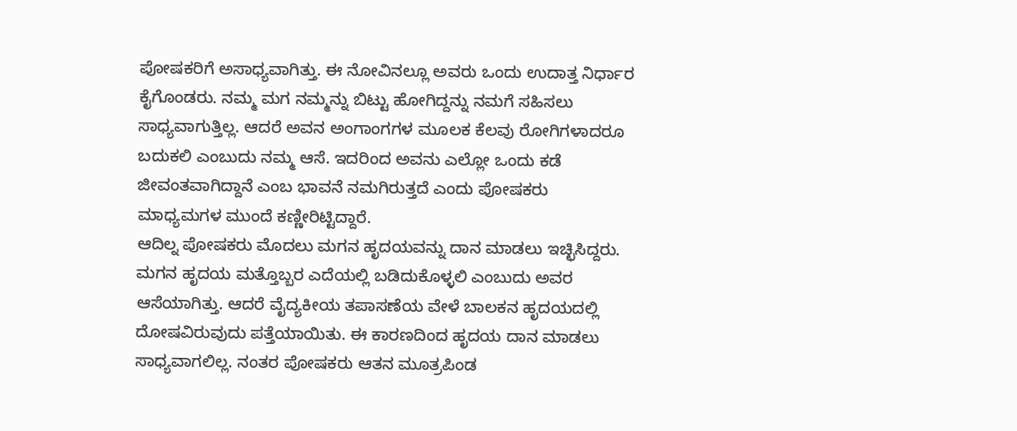ಪೋಷಕರಿಗೆ ಅಸಾಧ್ಯವಾಗಿತ್ತು. ಈ ನೋವಿನಲ್ಲೂ ಅವರು ಒಂದು ಉದಾತ್ತ ನಿರ್ಧಾರ ಕೈಗೊಂಡರು. ನಮ್ಮ ಮಗ ನಮ್ಮನ್ನು ಬಿಟ್ಟು ಹೋಗಿದ್ದನ್ನು ನಮಗೆ ಸಹಿಸಲು ಸಾಧ್ಯವಾಗುತ್ತಿಲ್ಲ. ಆದರೆ ಅವನ ಅಂಗಾಂಗಗಳ ಮೂಲಕ ಕೆಲವು ರೋಗಿಗಳಾದರೂ ಬದುಕಲಿ ಎಂಬುದು ನಮ್ಮ ಆಸೆ. ಇದರಿಂದ ಅವನು ಎಲ್ಲೋ ಒಂದು ಕಡೆ ಜೀವಂತವಾಗಿದ್ದಾನೆ ಎಂಬ ಭಾವನೆ ನಮಗಿರುತ್ತದೆ ಎಂದು ಪೋಷಕರು ಮಾಧ್ಯಮಗಳ ಮುಂದೆ ಕಣ್ಣೀರಿಟ್ಟಿದ್ದಾರೆ.
ಆದಿಲ್ನ ಪೋಷಕರು ಮೊದಲು ಮಗನ ಹೃದಯವನ್ನು ದಾನ ಮಾಡಲು ಇಚ್ಛಿಸಿದ್ದರು. ಮಗನ ಹೃದಯ ಮತ್ತೊಬ್ಬರ ಎದೆಯಲ್ಲಿ ಬಡಿದುಕೊಳ್ಳಲಿ ಎಂಬುದು ಅವರ ಆಸೆಯಾಗಿತ್ತು. ಆದರೆ ವೈದ್ಯಕೀಯ ತಪಾಸಣೆಯ ವೇಳೆ ಬಾಲಕನ ಹೃದಯದಲ್ಲಿ ದೋಷವಿರುವುದು ಪತ್ತೆಯಾಯಿತು. ಈ ಕಾರಣದಿಂದ ಹೃದಯ ದಾನ ಮಾಡಲು ಸಾಧ್ಯವಾಗಲಿಲ್ಲ. ನಂತರ ಪೋಷಕರು ಆತನ ಮೂತ್ರಪಿಂಡ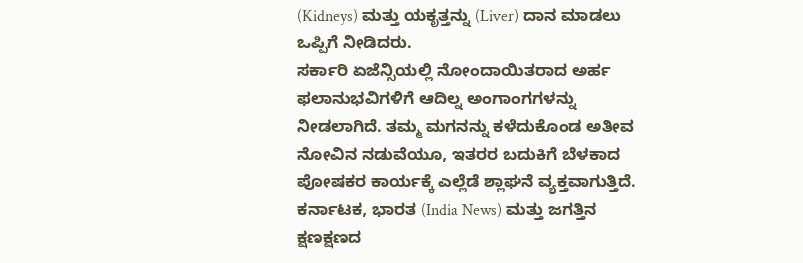(Kidneys) ಮತ್ತು ಯಕೃತ್ತನ್ನು (Liver) ದಾನ ಮಾಡಲು ಒಪ್ಪಿಗೆ ನೀಡಿದರು.
ಸರ್ಕಾರಿ ಏಜೆನ್ಸಿಯಲ್ಲಿ ನೋಂದಾಯಿತರಾದ ಅರ್ಹ ಫಲಾನುಭವಿಗಳಿಗೆ ಆದಿಲ್ನ ಅಂಗಾಂಗಗಳನ್ನು ನೀಡಲಾಗಿದೆ. ತಮ್ಮ ಮಗನನ್ನು ಕಳೆದುಕೊಂಡ ಅತೀವ ನೋವಿನ ನಡುವೆಯೂ, ಇತರರ ಬದುಕಿಗೆ ಬೆಳಕಾದ ಪೋಷಕರ ಕಾರ್ಯಕ್ಕೆ ಎಲ್ಲೆಡೆ ಶ್ಲಾಘನೆ ವ್ಯಕ್ತವಾಗುತ್ತಿದೆ.
ಕರ್ನಾಟಕ, ಭಾರತ (India News) ಮತ್ತು ಜಗತ್ತಿನ ಕ್ಷಣಕ್ಷಣದ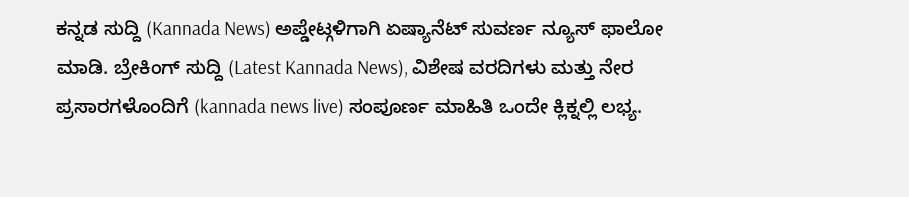ಕನ್ನಡ ಸುದ್ದಿ (Kannada News) ಅಪ್ಡೇಟ್ಗಳಿಗಾಗಿ ಏಷ್ಯಾನೆಟ್ ಸುವರ್ಣ ನ್ಯೂಸ್ ಫಾಲೋ ಮಾಡಿ. ಬ್ರೇಕಿಂಗ್ ಸುದ್ದಿ (Latest Kannada News), ವಿಶೇಷ ವರದಿಗಳು ಮತ್ತು ನೇರ ಪ್ರಸಾರಗಳೊಂದಿಗೆ (kannada news live) ಸಂಪೂರ್ಣ ಮಾಹಿತಿ ಒಂದೇ ಕ್ಲಿಕ್ನಲ್ಲಿ ಲಭ್ಯ.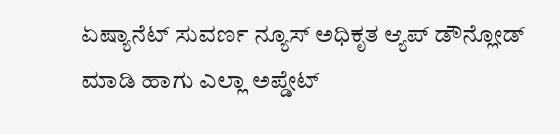ಏಷ್ಯಾನೆಟ್ ಸುವರ್ಣ ನ್ಯೂಸ್ ಅಧಿಕೃತ ಆ್ಯಪ್ ಡೌನ್ಲೋಡ್ ಮಾಡಿ ಹಾಗು ಎಲ್ಲಾ ಅಪ್ಡೇಟ್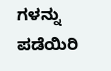ಗಳನ್ನು ಪಡೆಯಿರಿ